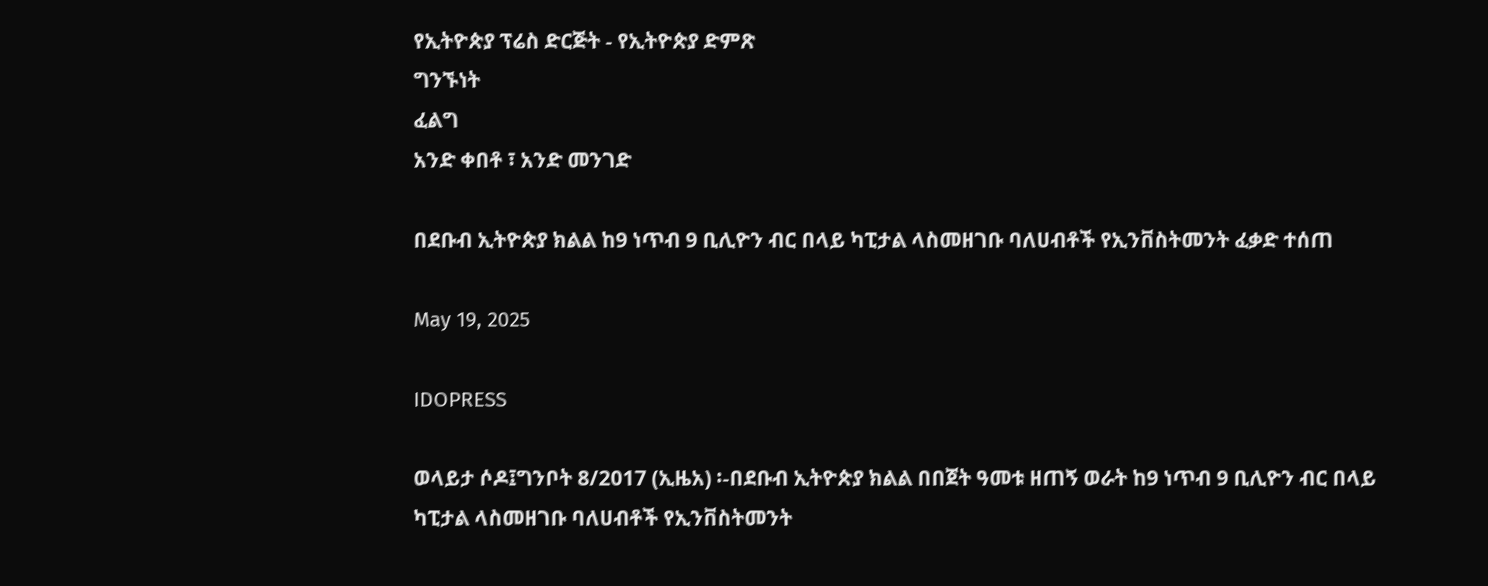የኢትዮጵያ ፕሬስ ድርጅት - የኢትዮጵያ ድምጽ
ግንኙነት
ፈልግ
አንድ ቀበቶ ፣ አንድ መንገድ

በደቡብ ኢትዮጵያ ክልል ከ9 ነጥብ 9 ቢሊዮን ብር በላይ ካፒታል ላስመዘገቡ ባለሀብቶች የኢንቨስትመንት ፈቃድ ተሰጠ

May 19, 2025

IDOPRESS

ወላይታ ሶዶ፤ግንቦት 8/2017 (ኢዜአ) ፡-በደቡብ ኢትዮጵያ ክልል በበጀት ዓመቱ ዘጠኝ ወራት ከ9 ነጥብ 9 ቢሊዮን ብር በላይ ካፒታል ላስመዘገቡ ባለሀብቶች የኢንቨስትመንት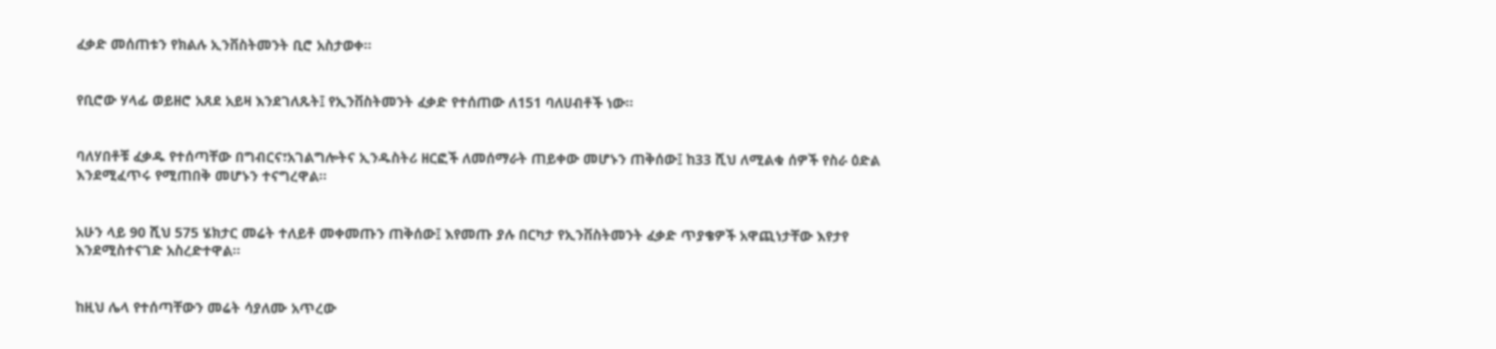ፈቃድ መሰጠቱን የክልሉ ኢንቨስትመንት ቢሮ አስታወቀ።


የቢሮው ሃላፊ ወይዘሮ አጸደ አይዛ እንደገለጹት፤ የኢንቨስትመንት ፈቃድ የተሰጠው ለ151 ባለሀብቶች ነው።


ባለሃበቶቹ ፈቃዱ የተሰጣቸው በግብርና፣አገልግሎትና ኢንዱስትሪ ዘርፎች ለመሰማራት ጠይቀው መሆኑን ጠቅሰው፤ ከ33 ሺህ ለሚልቁ ሰዎች የስራ ዕድል እንደሚፈጥሩ የሚጠበቅ መሆኑን ተናግረዋል።


አሁን ላይ 90 ሺህ 575 ሄክታር መሬት ተለይቶ መቀመጡን ጠቅሰው፤ እየመጡ ያሉ በርካታ የኢንቨስትመንት ፈቃድ ጥያቄዎች አዋጪነታቸው እየታየ እንደሚስተናገድ አስረድተዋል።


ከዚህ ሌላ የተሰጣቸውን መሬት ሳያለሙ አጥረው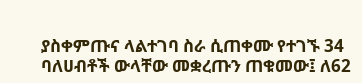ያስቀምጡና ላልተገባ ስራ ሲጠቀሙ የተገኙ 34 ባለሀብቶች ውላቸው መቋረጡን ጠቁመው፤ ለ62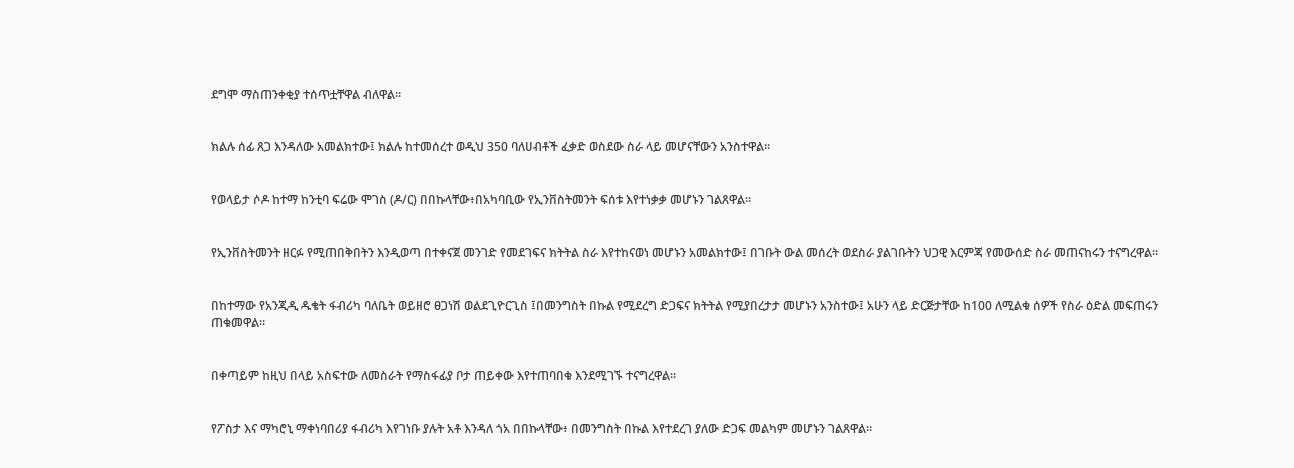ደግሞ ማስጠንቀቂያ ተሰጥቷቸዋል ብለዋል።


ክልሉ ሰፊ ጸጋ እንዳለው አመልክተው፤ ክልሉ ከተመሰረተ ወዲህ 350 ባለሀብቶች ፈቃድ ወስደው ስራ ላይ መሆናቸውን አንስተዋል።


የወላይታ ሶዶ ከተማ ከንቲባ ፍሬው ሞገስ (ዶ/ር) በበኩላቸው፥በአካባቢው የኢንቨስትመንት ፍሰቱ እየተነቃቃ መሆኑን ገልጸዋል።


የኢንቨስትመንት ዘርፉ የሚጠበቅበትን እንዲወጣ በተቀናጀ መንገድ የመደገፍና ክትትል ስራ እየተከናወነ መሆኑን አመልክተው፤ በገቡት ውል መሰረት ወደስራ ያልገቡትን ህጋዊ እርምጃ የመውሰድ ስራ መጠናከሩን ተናግረዋል።


በከተማው የአንጂዲ ዱቄት ፋብሪካ ባለቤት ወይዘሮ ፀጋነሽ ወልደጊዮርጊስ ፤በመንግስት በኩል የሚደረግ ድጋፍና ክትትል የሚያበረታታ መሆኑን አንስተው፤ አሁን ላይ ድርጅታቸው ከ100 ለሚልቁ ሰዎች የስራ ዕድል መፍጠሩን ጠቁመዋል።


በቀጣይም ከዚህ በላይ አስፍተው ለመስራት የማስፋፊያ ቦታ ጠይቀው እየተጠባበቁ እንደሚገኙ ተናግረዋል።


የፖስታ እና ማካሮኒ ማቀነባበሪያ ፋብሪካ እየገነቡ ያሉት አቶ እንዳለ ጎአ በበኩላቸው፥ በመንግስት በኩል እየተደረገ ያለው ድጋፍ መልካም መሆኑን ገልጸዋል።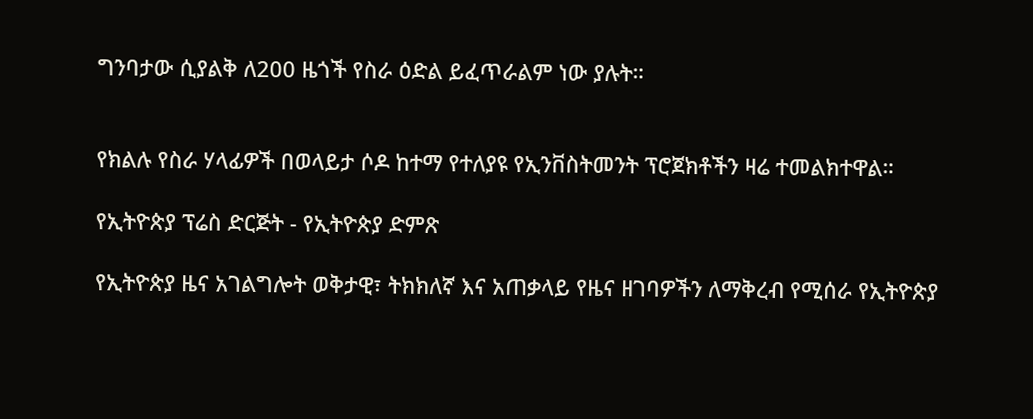ግንባታው ሲያልቅ ለ200 ዜጎች የስራ ዕድል ይፈጥራልም ነው ያሉት።


የክልሉ የስራ ሃላፊዎች በወላይታ ሶዶ ከተማ የተለያዩ የኢንቨስትመንት ፕሮጀክቶችን ዛሬ ተመልክተዋል።

የኢትዮጵያ ፕሬስ ድርጅት - የኢትዮጵያ ድምጽ

የኢትዮጵያ ዜና አገልግሎት ወቅታዊ፣ ትክክለኛ እና አጠቃላይ የዜና ዘገባዎችን ለማቅረብ የሚሰራ የኢትዮጵያ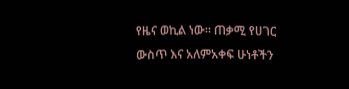የዜና ወኪል ነው። ጠቃሚ የሀገር ውስጥ እና አለምአቀፍ ሁነቶችን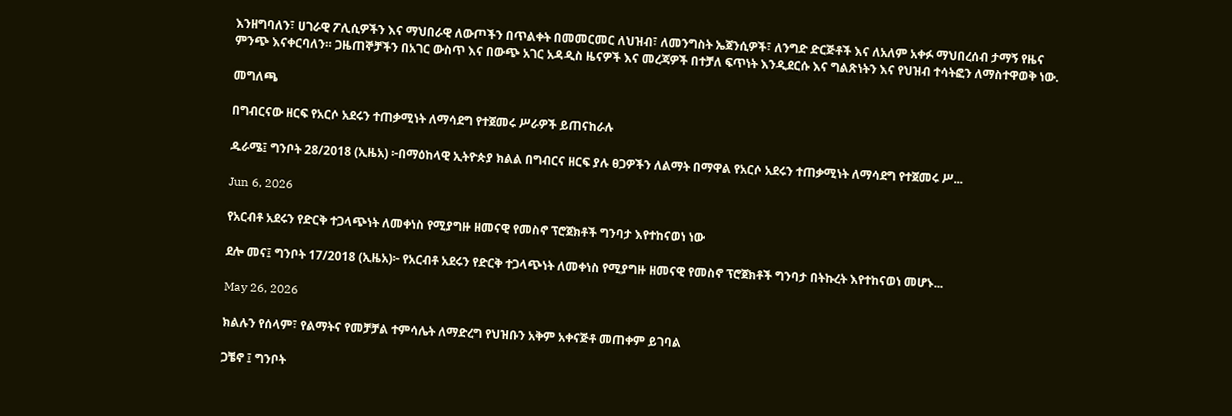እንዘግባለን፣ ሀገራዊ ፖሊሲዎችን እና ማህበራዊ ለውጦችን በጥልቀት በመመርመር ለህዝብ፣ ለመንግስት ኤጀንሲዎች፣ ለንግድ ድርጅቶች እና ለአለም አቀፉ ማህበረሰብ ታማኝ የዜና ምንጭ እናቀርባለን። ጋዜጠኞቻችን በአገር ውስጥ እና በውጭ አገር አዳዲስ ዜናዎች እና መረጃዎች በተቻለ ፍጥነት እንዲደርሱ እና ግልጽነትን እና የህዝብ ተሳትፎን ለማስተዋወቅ ነው.

መግለጫ

በግብርናው ዘርፍ የአርሶ አደሩን ተጠቃሚነት ለማሳደግ የተጀመሩ ሥራዎች ይጠናከራሉ

ዱራሜ፤ ግንቦት 28/2018 (ኢዜአ) ፦በማዕከላዊ ኢትዮጵያ ክልል በግብርና ዘርፍ ያሉ ፀጋዎችን ለልማት በማዋል የአርሶ አደሩን ተጠቃሚነት ለማሳደግ የተጀመሩ ሥ...

Jun 6, 2026

የአርብቶ አደሩን የድርቅ ተጋላጭነት ለመቀነስ የሚያግዙ ዘመናዊ የመስኖ ፕሮጀክቶች ግንባታ እየተከናወነ ነው

ደሎ መና፤ ግንቦት 17/2018 (ኢዜአ)፦ የአርብቶ አደሩን የድርቅ ተጋላጭነት ለመቀነስ የሚያግዙ ዘመናዊ የመስኖ ፕሮጀክቶች ግንባታ በትኩረት እየተከናወነ መሆኑ...

May 26, 2026

ክልሉን የሰላም፣ የልማትና የመቻቻል ተምሳሌት ለማድረግ የህዝቡን አቅም አቀናጅቶ መጠቀም ይገባል

ጋቼኖ ፤ ግንቦት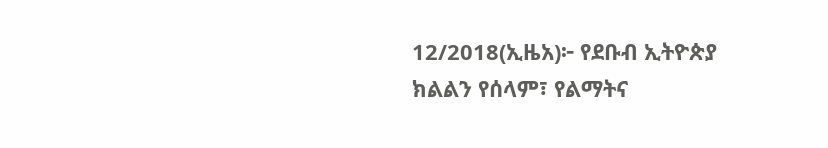12/2018(ኢዜአ)፦ የደቡብ ኢትዮጵያ ክልልን የሰላም፣ የልማትና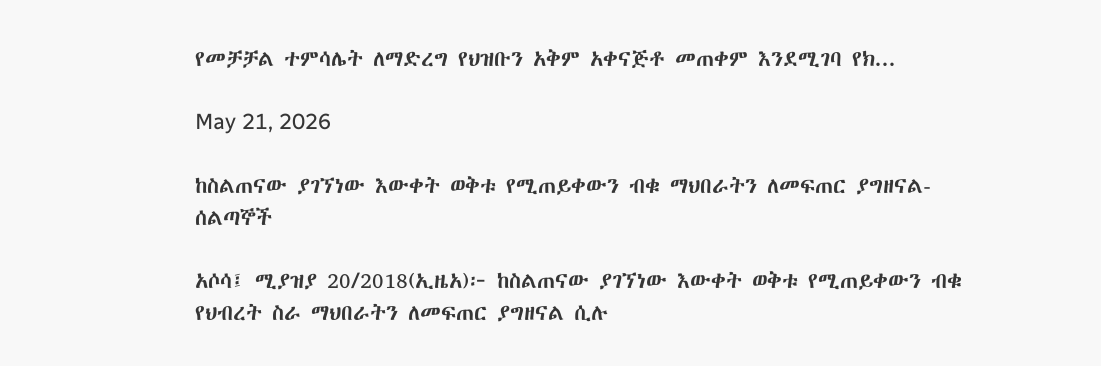የመቻቻል ተምሳሌት ለማድረግ የህዝቡን አቅም አቀናጅቶ መጠቀም እንደሚገባ የክ...

May 21, 2026

ከስልጠናው ያገኘነው እውቀት ወቅቱ የሚጠይቀውን ብቁ ማህበራትን ለመፍጠር ያግዘናል-ሰልጣኞች

አሶሳ፤ ሚያዝያ 20/2018(ኢዜአ)፦ ከስልጠናው ያገኘነው እውቀት ወቅቱ የሚጠይቀውን ብቁ የህብረት ስራ ማህበራትን ለመፍጠር ያግዘናል ሲሉ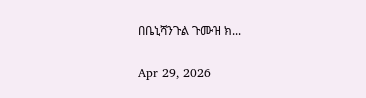በቤኒሻንጉል ጉሙዝ ክ...

Apr 29, 2026